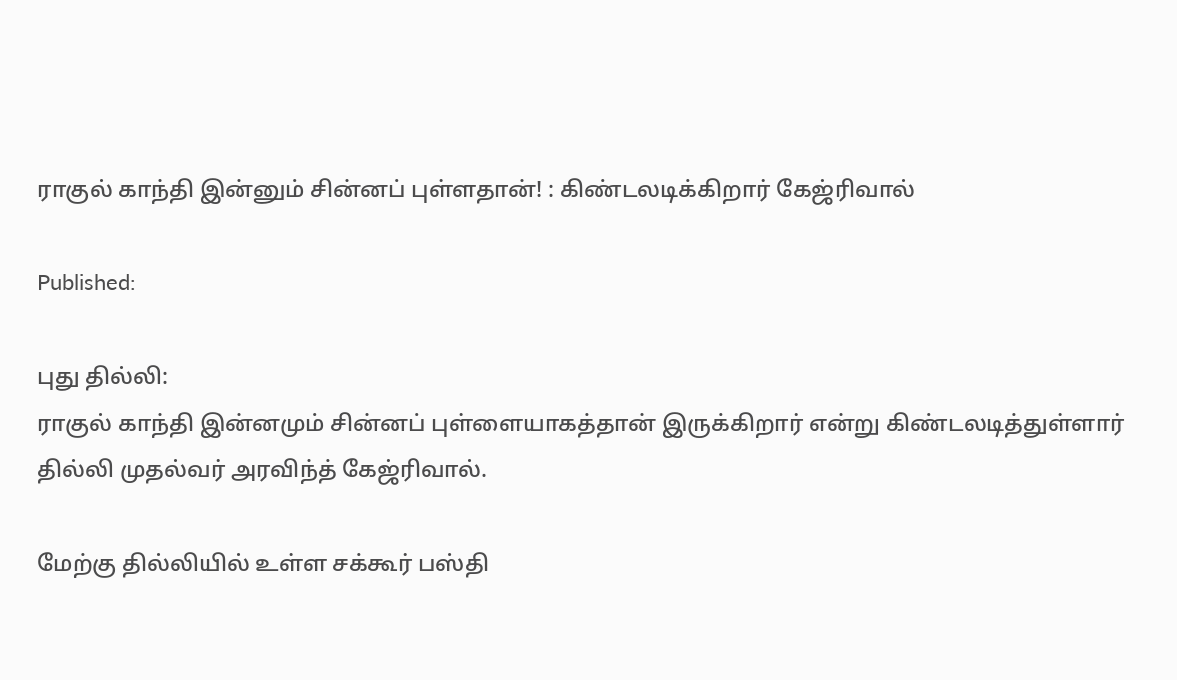ராகுல் காந்தி இன்னும் சின்னப் புள்ளதான்! : கிண்டலடிக்கிறார் கேஜ்ரிவால்

Published:

புது தில்லி:
ராகுல் காந்தி இன்னமும் சின்னப் புள்ளையாகத்தான் இருக்கிறார் என்று கிண்டலடித்துள்ளார் தில்லி முதல்வர் அரவிந்த் கேஜ்ரிவால்.

மேற்கு தில்லியில் உள்ள சக்கூர் பஸ்தி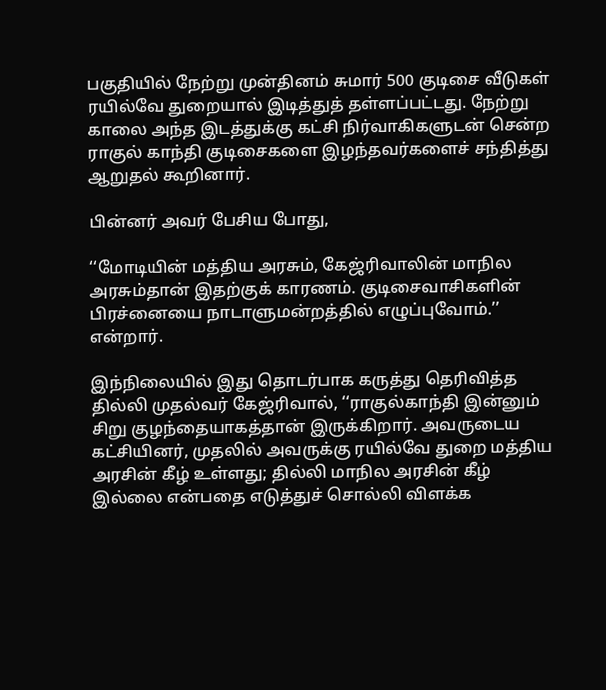பகுதியில் நேற்று முன்தினம் சுமார் 500 குடிசை வீடுகள் ரயில்வே துறையால் இடித்துத் தள்ளப்பட்டது. நேற்று காலை அந்த இடத்துக்கு கட்சி நிர்வாகிகளுடன் சென்ற ராகுல் காந்தி குடிசைகளை இழந்தவர்களைச் சந்தித்து ஆறுதல் கூறினார்.

பின்னர் அவர் பேசிய போது,

‘‘மோடியின் மத்திய அரசும், கேஜ்ரிவாலின் மாநில அரசும்தான் இதற்குக் காரணம். குடிசைவாசிகளின் பிரச்னையை நாடாளுமன்றத்தில் எழுப்புவோம்.’’ என்றார்.

இந்நிலையில் இது தொடர்பாக கருத்து தெரிவித்த தில்லி முதல்வர் கேஜ்ரிவால், ‘‘ராகுல்காந்தி இன்னும் சிறு குழந்தையாகத்தான் இருக்கிறார். அவருடைய கட்சியினர், முதலில் அவருக்கு ரயில்வே துறை மத்திய அரசின் கீழ் உள்ளது; தில்லி மாநில அரசின் கீழ் இல்லை என்பதை எடுத்துச் சொல்லி விளக்க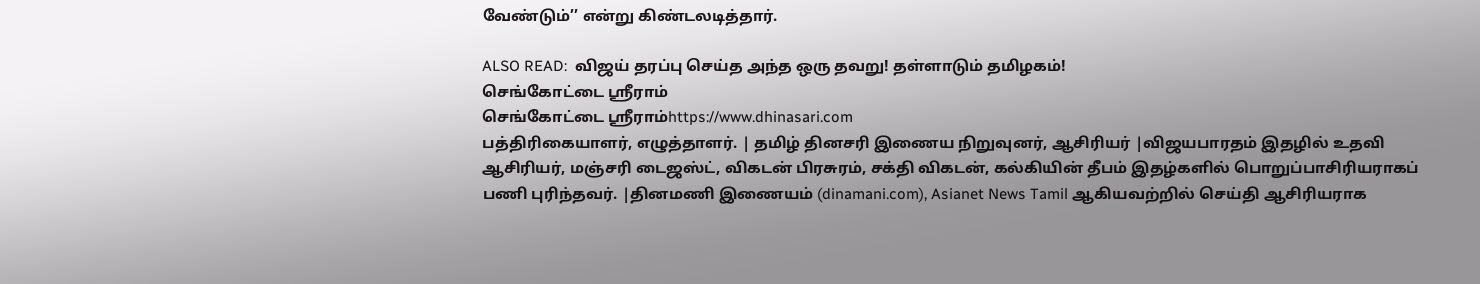வேண்டும்’’ என்று கிண்டலடித்தார்.

ALSO READ:  விஜய் தரப்பு செய்த அந்த ஒரு தவறு! தள்ளாடும் தமிழகம்!
செங்கோட்டை ஸ்ரீராம்
செங்கோட்டை ஸ்ரீராம்https://www.dhinasari.com
பத்திரிகையாளர், எழுத்தாளர். | தமிழ் தினசரி இணைய நிறுவுனர், ஆசிரியர் |விஜயபாரதம் இதழில் உதவி ஆசிரியர், மஞ்சரி டைஜஸ்ட், விகடன் பிரசுரம், சக்தி விகடன், கல்கியின் தீபம் இதழ்களில் பொறுப்பாசிரியராகப் பணி புரிந்தவர். |தினமணி இணையம் (dinamani.com), Asianet News Tamil ஆகியவற்றில் செய்தி ஆசிரியராக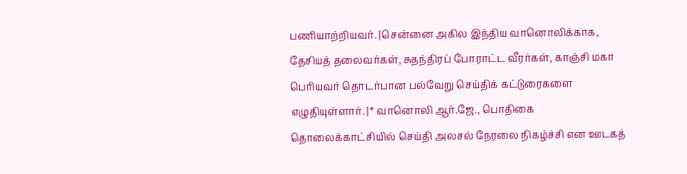பணியாற்றியவர். |சென்னை அகில இந்திய வானொலிக்காக, தேசியத் தலைவர்கள், சுதந்திரப் போராட்ட வீரர்கள், காஞ்சி மகா பெரியவர் தொடர்பான பல்வேறு செய்திக் கட்டுரைகளை எழுதியுள்ளார். |* வானொலி ஆர்.ஜே., பொதிகை தொலைக்காட்சியில் செய்தி அலசல் நேரலை நிகழ்ச்சி என ஊடகத்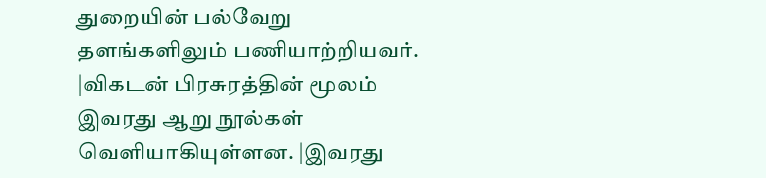துறையின் பல்வேறு தளங்களிலும் பணியாற்றியவர். |விகடன் பிரசுரத்தின் மூலம் இவரது ஆறு நூல்கள் வெளியாகியுள்ளன. |இவரது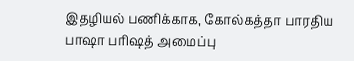இதழியல் பணிக்காக, கோல்கத்தா பாரதிய பாஷா பரிஷத் அமைப்பு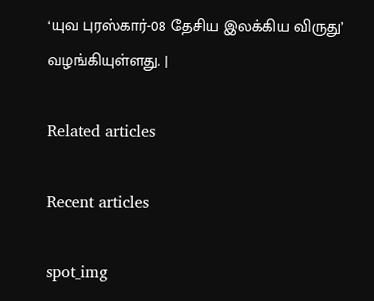‘யுவ புரஸ்கார்-08 தேசிய இலக்கிய விருது’ வழங்கியுள்ளது. |

Related articles

Recent articles

spot_img